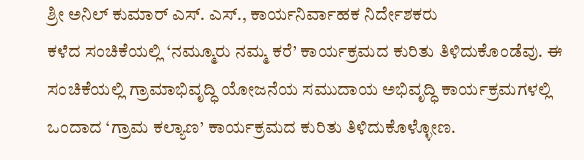ಶ್ರೀ ಅನಿಲ್ ಕುಮಾರ್ ಎಸ್. ಎಸ್., ಕಾರ್ಯನಿರ್ವಾಹಕ ನಿರ್ದೇಶಕರು
ಕಳೆದ ಸಂಚಿಕೆಯಲ್ಲಿ ‘ನಮ್ಮೂರು ನಮ್ಮ ಕರೆ’ ಕಾರ್ಯಕ್ರಮದ ಕುರಿತು ತಿಳಿದುಕೊಂಡೆವು. ಈ ಸಂಚಿಕೆಯಲ್ಲಿ ಗ್ರಾಮಾಭಿವೃದ್ಧಿ ಯೋಜನೆಯ ಸಮುದಾಯ ಅಭಿವೃದ್ಧಿ ಕಾರ್ಯಕ್ರಮಗಳಲ್ಲಿ ಒಂದಾದ ‘ಗ್ರಾಮ ಕಲ್ಯಾಣ’ ಕಾರ್ಯಕ್ರಮದ ಕುರಿತು ತಿಳಿದುಕೊಳ್ಳೋಣ.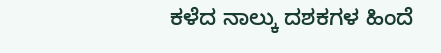ಕಳೆದ ನಾಲ್ಕು ದಶಕಗಳ ಹಿಂದೆ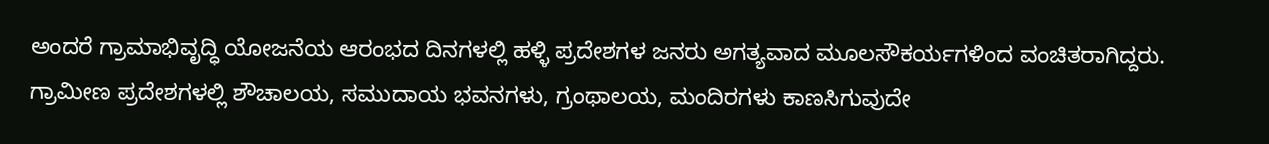ಅಂದರೆ ಗ್ರಾಮಾಭಿವೃದ್ಧಿ ಯೋಜನೆಯ ಆರಂಭದ ದಿನಗಳಲ್ಲಿ ಹಳ್ಳಿ ಪ್ರದೇಶಗಳ ಜನರು ಅಗತ್ಯವಾದ ಮೂಲಸೌಕರ್ಯಗಳಿಂದ ವಂಚಿತರಾಗಿದ್ದರು. ಗ್ರಾಮೀಣ ಪ್ರದೇಶಗಳಲ್ಲಿ ಶೌಚಾಲಯ, ಸಮುದಾಯ ಭವನಗಳು, ಗ್ರಂಥಾಲಯ, ಮಂದಿರಗಳು ಕಾಣಸಿಗುವುದೇ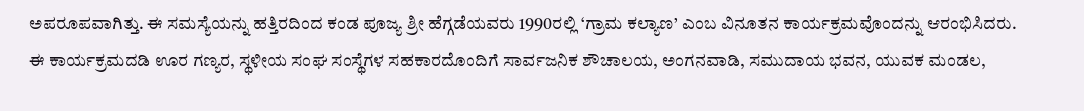ಅಪರೂಪವಾಗಿತ್ತು. ಈ ಸಮಸ್ಯೆಯನ್ನು ಹತ್ತಿರದಿಂದ ಕಂಡ ಪೂಜ್ಯ ಶ್ರೀ ಹೆಗ್ಗಡೆಯವರು 1990ರಲ್ಲಿ ‘ಗ್ರಾಮ ಕಲ್ಯಾಣ’ ಎಂಬ ವಿನೂತನ ಕಾರ್ಯಕ್ರಮವೊಂದನ್ನು ಆರಂಭಿಸಿದರು.
ಈ ಕಾರ್ಯಕ್ರಮದಡಿ ಊರ ಗಣ್ಯರ, ಸ್ಥಳೀಯ ಸಂಘ ಸಂಸ್ಥೆಗಳ ಸಹಕಾರದೊಂದಿಗೆ ಸಾರ್ವಜನಿಕ ಶೌಚಾಲಯ, ಅಂಗನವಾಡಿ, ಸಮುದಾಯ ಭವನ, ಯುವಕ ಮಂಡಲ,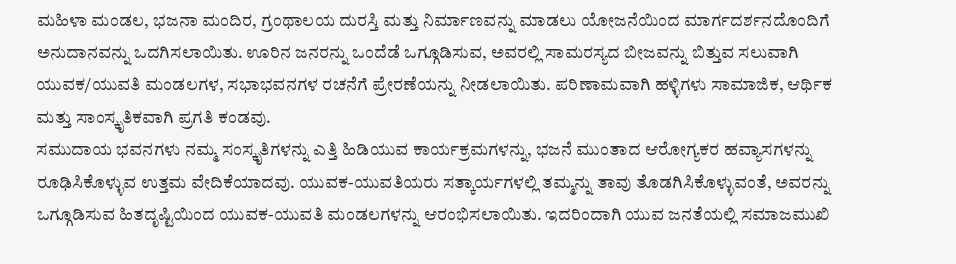ಮಹಿಳಾ ಮಂಡಲ, ಭಜನಾ ಮಂದಿರ, ಗ್ರಂಥಾಲಯ ದುರಸ್ತಿ ಮತ್ತು ನಿರ್ಮಾಣವನ್ನು ಮಾಡಲು ಯೋಜನೆಯಿಂದ ಮಾರ್ಗದರ್ಶನದೊಂದಿಗೆ ಅನುದಾನವನ್ನು ಒದಗಿಸಲಾಯಿತು. ಊರಿನ ಜನರನ್ನು ಒಂದೆಡೆ ಒಗ್ಗೂಡಿಸುವ, ಅವರಲ್ಲಿ ಸಾಮರಸ್ಯದ ಬೀಜವನ್ನು ಬಿತ್ತುವ ಸಲುವಾಗಿ ಯುವಕ/ಯುವತಿ ಮಂಡಲಗಳ, ಸಭಾಭವನಗಳ ರಚನೆಗೆ ಪ್ರೇರಣೆಯನ್ನು ನೀಡಲಾಯಿತು. ಪರಿಣಾಮವಾಗಿ ಹಳ್ಳಿಗಳು ಸಾಮಾಜಿಕ, ಆರ್ಥಿಕ ಮತ್ತು ಸಾಂಸ್ಕೃತಿಕವಾಗಿ ಪ್ರಗತಿ ಕಂಡವು.
ಸಮುದಾಯ ಭವನಗಳು ನಮ್ಮ ಸಂಸ್ಕೃತಿಗಳನ್ನು ಎತ್ತಿ ಹಿಡಿಯುವ ಕಾರ್ಯಕ್ರಮಗಳನ್ನು, ಭಜನೆ ಮುಂತಾದ ಆರೋಗ್ಯಕರ ಹವ್ಯಾಸಗಳನ್ನು ರೂಢಿಸಿಕೊಳ್ಳುವ ಉತ್ತಮ ವೇದಿಕೆಯಾದವು. ಯುವಕ-ಯುವತಿಯರು ಸತ್ಕಾರ್ಯಗಳಲ್ಲಿ ತಮ್ಮನ್ನು ತಾವು ತೊಡಗಿಸಿಕೊಳ್ಳುವಂತೆ, ಅವರನ್ನು ಒಗ್ಗೂಡಿಸುವ ಹಿತದೃಷ್ಟಿಯಿಂದ ಯುವಕ-ಯುವತಿ ಮಂಡಲಗಳನ್ನು ಆರಂಭಿಸಲಾಯಿತು. ಇದರಿಂದಾಗಿ ಯುವ ಜನತೆಯಲ್ಲಿ ಸಮಾಜಮುಖಿ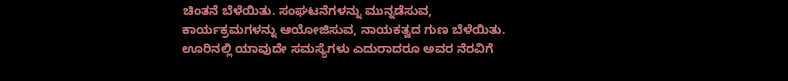ಚಿಂತನೆ ಬೆಳೆಯಿತು. ಸಂಘಟನೆಗಳನ್ನು ಮುನ್ನಡೆಸುವ, ಕಾರ್ಯಕ್ರಮಗಳನ್ನು ಆಯೋಜಿಸುವ, ನಾಯಕತ್ವದ ಗುಣ ಬೆಳೆಯಿತು. ಊರಿನಲ್ಲಿ ಯಾವುದೇ ಸಮಸ್ಯೆಗಳು ಎದುರಾದರೂ ಅವರ ನೆರವಿಗೆ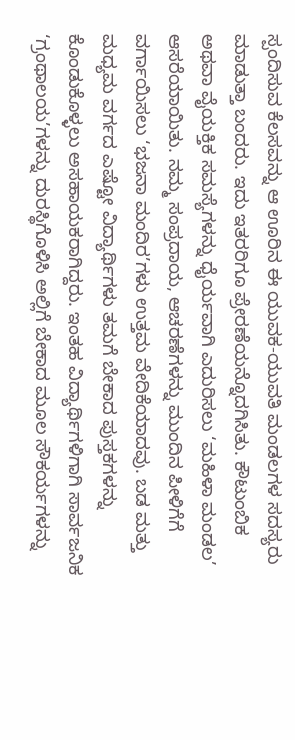ಸ್ಪಂದಿಸುವ ಕೆಲಸವನ್ನು ಆ ಊರಿನ ಈ ಯುವಕ-ಯುವತಿ ಮಂಡಲಗಳ ಸದಸ್ಯರು ಮಾಡುತ್ತಾ ಬಂದರು. ಇದು ಇತರರಿಗೂ ಪ್ರೇರಣೆಯನ್ನೊದಗಿಸಿತು. ಕೌಟುಂಬಿಕ ಅಥವಾ ವೈಯಕ್ತಿಕ ಸಮಸ್ಯೆಗಳನ್ನು ಧೈರ್ಯವಾಗಿ ಎದುರಿಸಲು ‘ಮಹಿಳಾ ಮಂಡಲ’ ಆಸರೆಯಾಯಿತು. ನಮ್ಮ ಸಂಪ್ರದಾಯ, ಆಚರಣೆಗಳನ್ನು ಮುಂದಿನ ಪೀಳಿಗೆಗೆ ವರ್ಗಾಯಿಸಲು ‘ಭಜನಾ ಮಂದಿರ’ಗಳು ಉತ್ತಮ ವೇದಿಕೆಯಾದವು. ಬಡ ಮತ್ತು ಮಧ್ಯಮ ವರ್ಗದ ಎಷ್ಟೋ ವಿದ್ಯಾರ್ಥಿಗಳು ತಮಗೆ ಬೇಕಾದ ಪುಸ್ತಕಗಳನ್ನು ಕೊಂಡುಕೊಳ್ಳಲು ಅಸಹಾಯಕರಾಗಿದ್ದರು. ಇಂತಹ ವಿದ್ಯಾರ್ಥಿಗಳಿಗಾಗಿ ಸಾರ್ವಜನಿಕ ‘ಗ್ರಂಥಾಲಯ’ಗಳನ್ನು ದುರಸ್ಥಿಗೊಳಿಸಿ ಅಲ್ಲಿಗೆ ಬೇಕಾದ ಮೂಲ ಸೌಕರ್ಯಗಳನ್ನು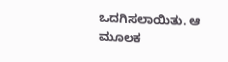ಒದಗಿಸಲಾಯಿತು. ಆ ಮೂಲಕ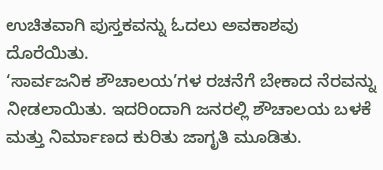ಉಚಿತವಾಗಿ ಪುಸ್ತಕವನ್ನು ಓದಲು ಅವಕಾಶವು ದೊರೆಯಿತು.
‘ಸಾರ್ವಜನಿಕ ಶೌಚಾಲಯ’ಗಳ ರಚನೆಗೆ ಬೇಕಾದ ನೆರವನ್ನು ನೀಡಲಾಯಿತು. ಇದರಿಂದಾಗಿ ಜನರಲ್ಲಿ ಶೌಚಾಲಯ ಬಳಕೆ ಮತ್ತು ನಿರ್ಮಾಣದ ಕುರಿತು ಜಾಗೃತಿ ಮೂಡಿತು.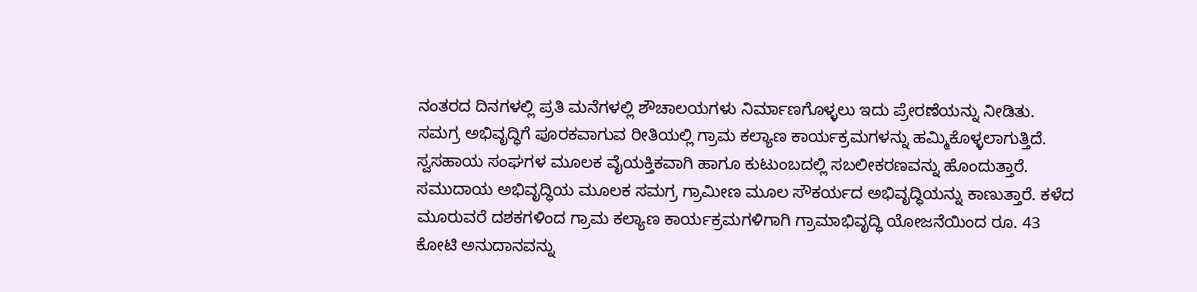ನಂತರದ ದಿನಗಳಲ್ಲಿ ಪ್ರತಿ ಮನೆಗಳಲ್ಲಿ ಶೌಚಾಲಯಗಳು ನಿರ್ಮಾಣಗೊಳ್ಳಲು ಇದು ಪ್ರೇರಣೆಯನ್ನು ನೀಡಿತು.
ಸಮಗ್ರ ಅಭಿವೃದ್ಧಿಗೆ ಪೂರಕವಾಗುವ ರೀತಿಯಲ್ಲಿ ಗ್ರಾಮ ಕಲ್ಯಾಣ ಕಾರ್ಯಕ್ರಮಗಳನ್ನು ಹಮ್ಮಿಕೊಳ್ಳಲಾಗುತ್ತಿದೆ. ಸ್ವಸಹಾಯ ಸಂಘಗಳ ಮೂಲಕ ವೈಯಕ್ತಿಕವಾಗಿ ಹಾಗೂ ಕುಟುಂಬದಲ್ಲಿ ಸಬಲೀಕರಣವನ್ನು ಹೊಂದುತ್ತಾರೆ. ಸಮುದಾಯ ಅಭಿವೃದ್ಧಿಯ ಮೂಲಕ ಸಮಗ್ರ ಗ್ರಾಮೀಣ ಮೂಲ ಸೌಕರ್ಯದ ಅಭಿವೃದ್ಧಿಯನ್ನು ಕಾಣುತ್ತಾರೆ. ಕಳೆದ ಮೂರುವರೆ ದಶಕಗಳಿಂದ ಗ್ರಾಮ ಕಲ್ಯಾಣ ಕಾರ್ಯಕ್ರಮಗಳಿಗಾಗಿ ಗ್ರಾಮಾಭಿವೃದ್ಧಿ ಯೋಜನೆಯಿಂದ ರೂ. 43 ಕೋಟಿ ಅನುದಾನವನ್ನು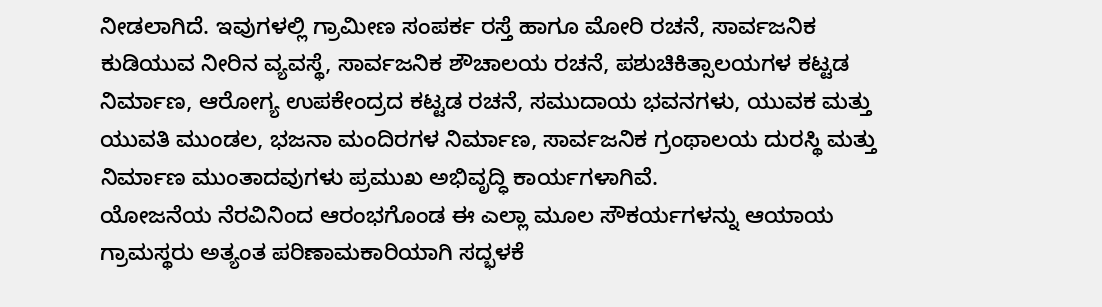ನೀಡಲಾಗಿದೆ. ಇವುಗಳಲ್ಲಿ ಗ್ರಾಮೀಣ ಸಂಪರ್ಕ ರಸ್ತೆ ಹಾಗೂ ಮೋರಿ ರಚನೆ, ಸಾರ್ವಜನಿಕ ಕುಡಿಯುವ ನೀರಿನ ವ್ಯವಸ್ಥೆ, ಸಾರ್ವಜನಿಕ ಶೌಚಾಲಯ ರಚನೆ, ಪಶುಚಿಕಿತ್ಸಾಲಯಗಳ ಕಟ್ಟಡ ನಿರ್ಮಾಣ, ಆರೋಗ್ಯ ಉಪಕೇಂದ್ರದ ಕಟ್ಟಡ ರಚನೆ, ಸಮುದಾಯ ಭವನಗಳು, ಯುವಕ ಮತ್ತು ಯುವತಿ ಮುಂಡಲ, ಭಜನಾ ಮಂದಿರಗಳ ನಿರ್ಮಾಣ, ಸಾರ್ವಜನಿಕ ಗ್ರಂಥಾಲಯ ದುರಸ್ಥಿ ಮತ್ತು ನಿರ್ಮಾಣ ಮುಂತಾದವುಗಳು ಪ್ರಮುಖ ಅಭಿವೃದ್ಧಿ ಕಾರ್ಯಗಳಾಗಿವೆ.
ಯೋಜನೆಯ ನೆರವಿನಿಂದ ಆರಂಭಗೊಂಡ ಈ ಎಲ್ಲಾ ಮೂಲ ಸೌಕರ್ಯಗಳನ್ನು ಆಯಾಯ ಗ್ರಾಮಸ್ಥರು ಅತ್ಯಂತ ಪರಿಣಾಮಕಾರಿಯಾಗಿ ಸದ್ಭಳಕೆ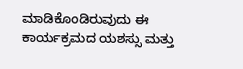ಮಾಡಿಕೊಂಡಿರುವುದು ಈ ಕಾರ್ಯಕ್ರಮದ ಯಶಸ್ಸು ಮತ್ತು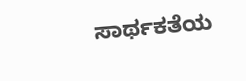ಸಾರ್ಥಕತೆಯ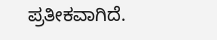ಪ್ರತೀಕವಾಗಿದೆ.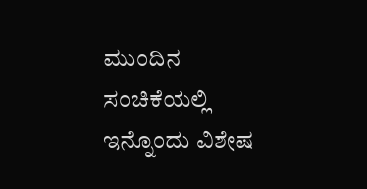ಮುಂದಿನ ಸಂಚಿಕೆಯಲ್ಲಿ ಇನ್ನೊಂದು ವಿಶೇಷ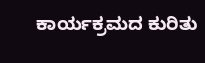ಕಾರ್ಯಕ್ರಮದ ಕುರಿತು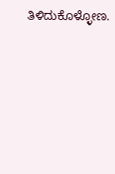ತಿಳಿದುಕೊಳ್ಳೋಣ.